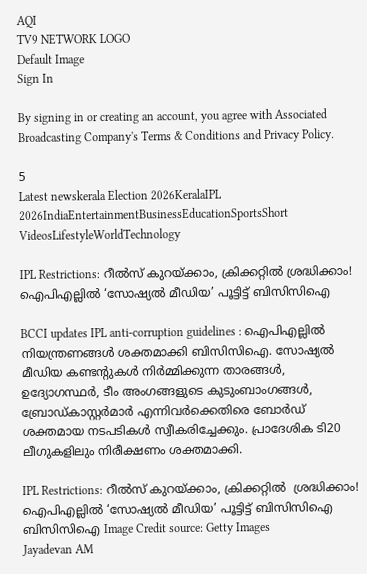AQI
TV9 NETWORK LOGO
Default Image
Sign In

By signing in or creating an account, you agree with Associated Broadcasting Company's Terms & Conditions and Privacy Policy.

5
Latest newskerala Election 2026KeralaIPL 2026IndiaEntertainmentBusinessEducationSportsShort VideosLifestyleWorldTechnology

IPL Restrictions: റീൽസ് കുറയ്ക്കാം, ക്രിക്കറ്റില്‍ ശ്രദ്ധിക്കാം! ഐപിഎല്ലിൽ ‘സോഷ്യൽ മീഡിയ’ പൂട്ടിട്ട് ബിസിസിഐ

BCCI updates IPL anti-corruption guidelines : ഐപിഎല്ലില്‍ നിയന്ത്രണങ്ങള്‍ ശക്തമാക്കി ബിസിസിഐ. സോഷ്യൽ മീഡിയ കണ്ടന്റുകള്‍ നിർമ്മിക്കുന്ന താരങ്ങള്‍, ഉദ്യോഗസ്ഥർ, ടീം അംഗങ്ങളുടെ കുടുംബാംഗങ്ങൾ, ബ്രോഡ്കാസ്റ്റർമാർ എന്നിവർക്കെതിരെ ബോർഡ് ശക്തമായ നടപടികൾ സ്വീകരിച്ചേക്കും. പ്രാദേശിക ടി20 ലീഗുകളിലും നിരീക്ഷണം ശക്തമാക്കി.

IPL Restrictions: റീൽസ് കുറയ്ക്കാം, ക്രിക്കറ്റില്‍  ശ്രദ്ധിക്കാം! ഐപിഎല്ലിൽ ‘സോഷ്യൽ മീഡിയ’ പൂട്ടിട്ട് ബിസിസിഐ
ബിസിസിഐ Image Credit source: Getty Images
Jayadevan AM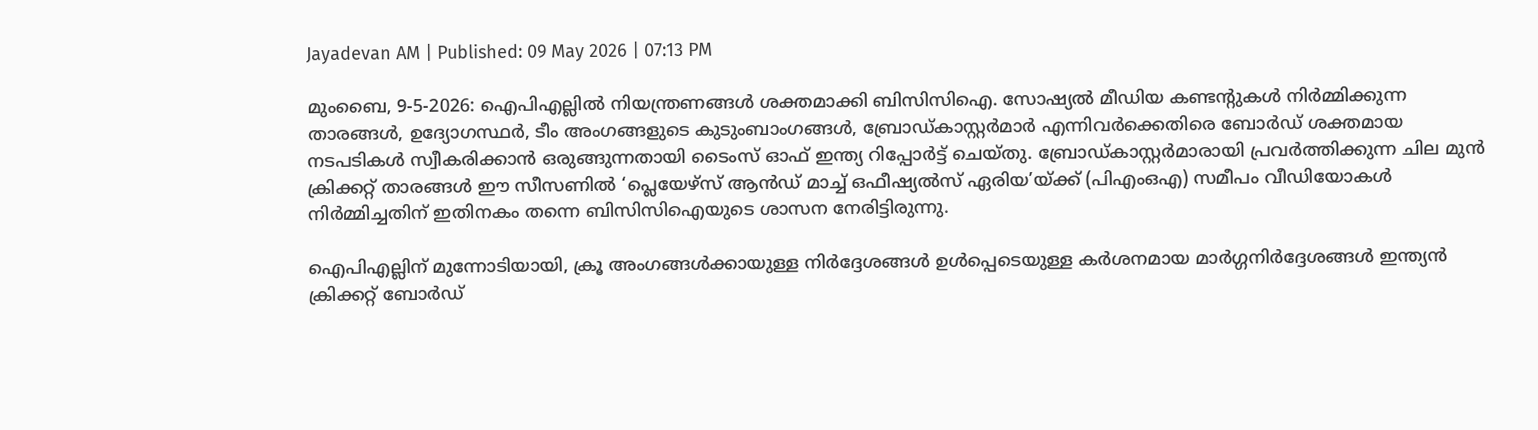Jayadevan AM | Published: 09 May 2026 | 07:13 PM

മുംബൈ, 9-5-2026: ഐപിഎല്ലില്‍ നിയന്ത്രണങ്ങള്‍ ശക്തമാക്കി ബിസിസിഐ. സോഷ്യൽ മീഡിയ കണ്ടന്റുകള്‍ നിർമ്മിക്കുന്ന താരങ്ങള്‍, ഉദ്യോഗസ്ഥർ, ടീം അംഗങ്ങളുടെ കുടുംബാംഗങ്ങൾ, ബ്രോഡ്കാസ്റ്റർമാർ എന്നിവർക്കെതിരെ ബോർഡ് ശക്തമായ നടപടികൾ സ്വീകരിക്കാന്‍ ഒരുങ്ങുന്നതായി ടൈംസ് ഓഫ് ഇന്ത്യ റിപ്പോര്‍ട്ട് ചെയ്തു. ബ്രോഡ്കാസ്റ്റർമാരായി പ്രവര്‍ത്തിക്കുന്ന ചില മുൻ ക്രിക്കറ്റ് താരങ്ങൾ ഈ സീസണിൽ ‘പ്ലെയേഴ്സ് ആൻഡ് മാച്ച് ഒഫീഷ്യൽസ് ഏരിയ’യ്ക്ക് (പിഎംഒഎ) സമീപം വീഡിയോകൾ നിർമ്മിച്ചതിന് ഇതിനകം തന്നെ ബിസിസിഐയുടെ ശാസന നേരിട്ടിരുന്നു.

ഐപിഎല്ലിന് മുന്നോടിയായി, ക്രൂ അംഗങ്ങൾക്കായുള്ള നിർദ്ദേശങ്ങൾ ഉൾപ്പെടെയുള്ള കർശനമായ മാർഗ്ഗനിർദ്ദേശങ്ങൾ ഇന്ത്യന്‍ ക്രിക്കറ്റ് ബോര്‍ഡ്‌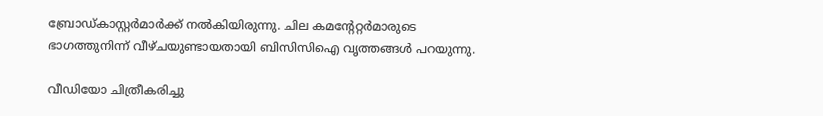ബ്രോഡ്കാസ്റ്റർമാർക്ക് നൽകിയിരുന്നു. ചില കമന്റേറ്റര്‍മാരുടെ ഭാഗത്തുനിന്ന് വീഴ്ചയുണ്ടായതായി ബിസിസിഐ വൃത്തങ്ങള്‍ പറയുന്നു.

വീഡിയോ ചിത്രീകരിച്ചു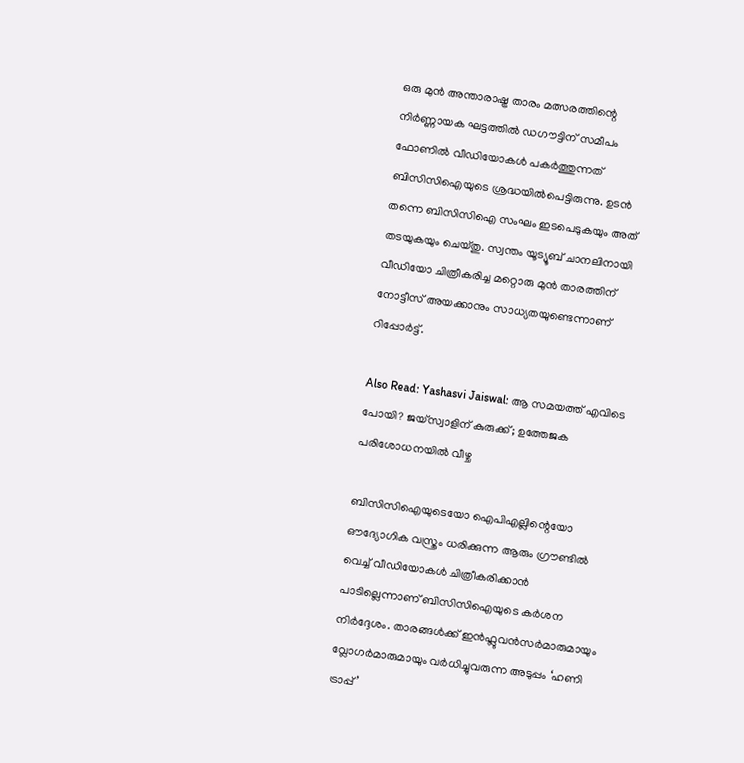ഒരു മുൻ അന്താരാഷ്ട്ര താരം മത്സരത്തിന്റെ നിർണ്ണായക ഘട്ടത്തിൽ ഡഗൗട്ടിന് സമീപം ഫോണിൽ വീഡിയോകൾ പകർത്തുന്നത് ബിസിസിഐയുടെ ശ്രദ്ധയില്‍പെട്ടിരുന്നു. ഉടന്‍ തന്നെ ബിസിസിഐ സംഘം ഇടപെടുകയും അത് തടയുകയും ചെയ്തു. സ്വന്തം യൂട്യൂബ് ചാനലിനായി വീഡിയോ ചിത്രീകരിച്ച മറ്റൊരു മുൻ താരത്തിന് നോട്ടീസ് അയക്കാനും സാധ്യതയുണ്ടെന്നാണ് റിപ്പോര്‍ട്ട്.

Also Read: Yashasvi Jaiswal: ആ സമയത്ത് എവിടെ പോയി? ജയ്‌സ്വാളിന് കുരുക്ക്; ഉത്തേജക പരിശോധനയില്‍ വീഴ്ച

ബിസിസിഐയുടെയോ ഐപിഎല്ലിന്റെയോ ഔദ്യോഗിക വസ്ത്രം ധരിക്കുന്ന ആരും ഗ്രൗണ്ടിൽ വെച്ച് വീഡിയോകൾ ചിത്രീകരിക്കാൻ പാടില്ലെന്നാണ് ബിസിസിഐയുടെ കര്‍ശന നിര്‍ദ്ദേശം. താരങ്ങള്‍ക്ക്‌ ഇൻഫ്ലുവൻസർമാരുമായും വ്ലോഗർമാരുമായും വര്‍ധിച്ചുവരുന്ന അടുപ്പം ‘ഹണി ട്രാപ്പ്’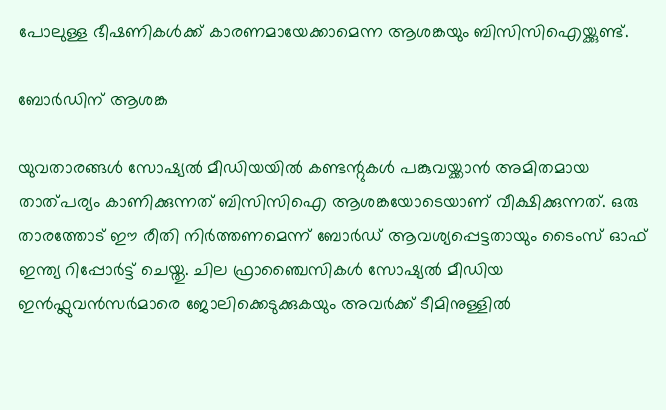പോലുള്ള ഭീഷണികൾക്ക് കാരണമായേക്കാമെന്ന ആശങ്കയും ബിസിസിഐയ്ക്കുണ്ട്.

ബോര്‍ഡിന് ആശങ്ക

യുവതാരങ്ങള്‍ സോഷ്യല്‍ മീഡിയയില്‍ കണ്ടന്റുകള്‍ പങ്കുവയ്ക്കാന്‍ അമിതമായ താത്പര്യം കാണിക്കുന്നത് ബിസിസിഐ ആശങ്കയോടെയാണ് വീക്ഷിക്കുന്നത്. ഒരു താരത്തോട് ഈ രീതി നിര്‍ത്തണമെന്ന് ബോര്‍ഡ് ആവശ്യപ്പെട്ടതായും ടൈംസ് ഓഫ് ഇന്ത്യ റിപ്പോര്‍ട്ട് ചെയ്തു. ചില ഫ്രാഞ്ചൈസികൾ സോഷ്യൽ മീഡിയ ഇൻഫ്ലുവൻസർമാരെ ജോലിക്കെടുക്കുകയും അവർക്ക് ടീമിനുള്ളിൽ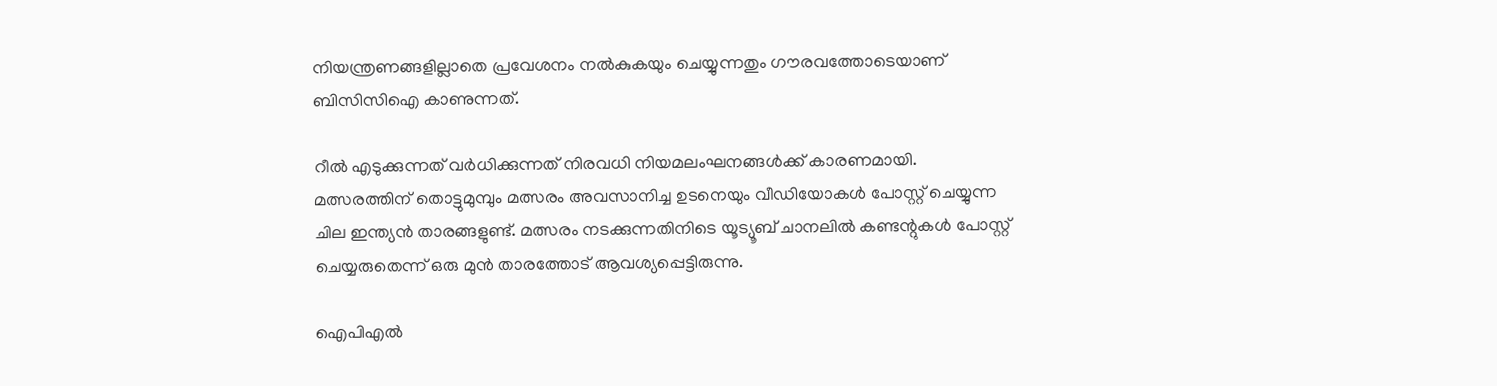നിയന്ത്രണങ്ങളില്ലാതെ പ്രവേശനം നൽകുകയും ചെയ്യുന്നതും ഗൗരവത്തോടെയാണ് ബിസിസിഐ കാണുന്നത്.

റീല്‍ എടുക്കുന്നത് വര്‍ധിക്കുന്നത് നിരവധി നിയമലംഘനങ്ങള്‍ക്ക് കാരണമായി. മത്സരത്തിന് തൊട്ടുമുമ്പും മത്സരം അവസാനിച്ച ഉടനെയും വീഡിയോകൾ പോസ്റ്റ് ചെയ്യുന്ന ചില ഇന്ത്യന്‍ താരങ്ങളുണ്ട്. മത്സരം നടക്കുന്നതിനിടെ യൂട്യൂബ് ചാനലില്‍ കണ്ടന്റുകള്‍ പോസ്റ്റ് ചെയ്യരുതെന്ന് ഒരു മുന്‍ താരത്തോട് ആവശ്യപ്പെട്ടിരുന്നു.

ഐപിഎല്‍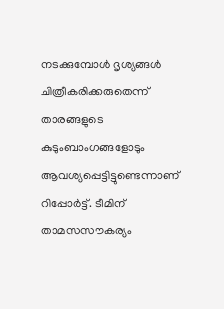നടക്കുമ്പോള്‍ ദൃശ്യങ്ങള്‍ ചിത്രീകരിക്കരുതെന്ന് താരങ്ങളുടെ കുടുംബാംഗങ്ങളോടും ആവശ്യപ്പെട്ടിട്ടുണ്ടെന്നാണ് റിപ്പോര്‍ട്ട്. ടീമിന് താമസസൗകര്യം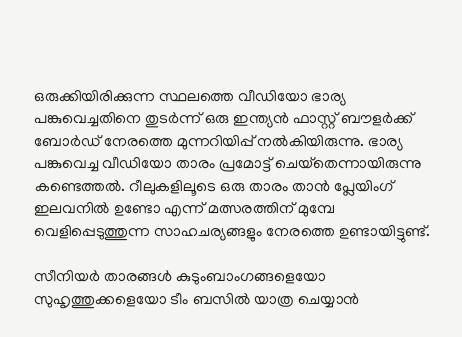ഒരുക്കിയിരിക്കുന്ന സ്ഥലത്തെ വീഡിയോ ഭാര്യ പങ്കുവെച്ചതിനെ തുടർന്ന് ഒരു ഇന്ത്യൻ ഫാസ്റ്റ് ബൗളര്‍ക്ക്‌ ബോർഡ് നേരത്തെ മുന്നറിയിപ്പ് നൽകിയിരുന്നു. ഭാര്യ പങ്കുവെച്ച വീഡിയോ താരം പ്രമോട്ട് ചെയ്‌തെന്നായിരുന്നു കണ്ടെത്തല്‍. റീലുകളിലൂടെ ഒരു താരം താൻ പ്ലേയിംഗ് ഇലവനിൽ ഉണ്ടോ എന്ന് മത്സരത്തിന് മുമ്പേ വെളിപ്പെടുത്തുന്ന സാഹചര്യങ്ങളും നേരത്തെ ഉണ്ടായിട്ടുണ്ട്.

സീനിയര്‍ താരങ്ങള്‍ കുടുംബാംഗങ്ങളെയോ സുഹൃത്തുക്കളെയോ ടീം ബസിൽ യാത്ര ചെയ്യാൻ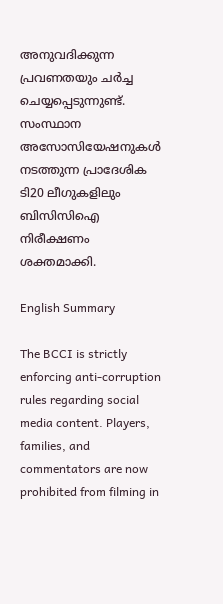അനുവദിക്കുന്ന പ്രവണതയും ചര്‍ച്ച ചെയ്യപ്പെടുന്നുണ്ട്. സംസ്ഥാന അസോസിയേഷനുകൾ നടത്തുന്ന പ്രാദേശിക ടി20 ലീഗുകളിലും ബിസിസിഐ നിരീക്ഷണം ശക്തമാക്കി.

English Summary

The BCCI is strictly enforcing anti-corruption rules regarding social media content. Players, families, and commentators are now prohibited from filming in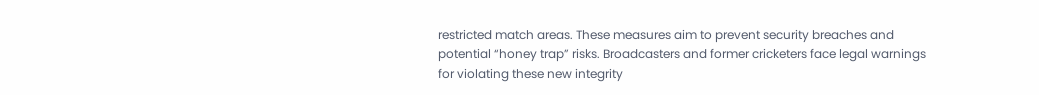restricted match areas. These measures aim to prevent security breaches and potential “honey trap” risks. Broadcasters and former cricketers face legal warnings for violating these new integrity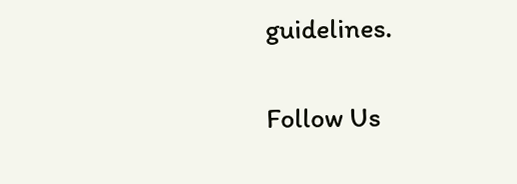guidelines.

Follow Us